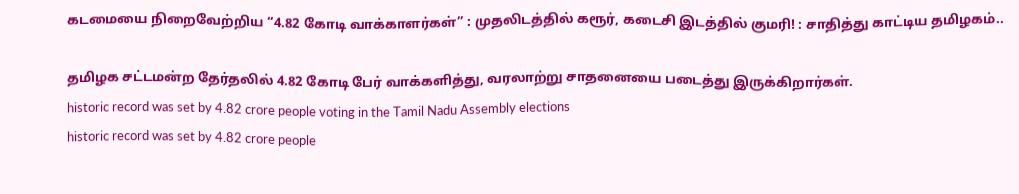கடமையை நிறைவேற்றிய “4.82 கோடி வாக்காளர்கள்” : முதலிடத்தில் கரூர், கடைசி இடத்தில் குமரி! : சாதித்து காட்டிய தமிழகம்..

தமிழக சட்டமன்ற தேர்தலில் 4.82 கோடி பேர் வாக்களித்து, வரலாற்று சாதனையை படைத்து இருக்கிறார்கள்.
historic record was set by 4.82 crore people voting in the Tamil Nadu Assembly elections
historic record was set by 4.82 crore people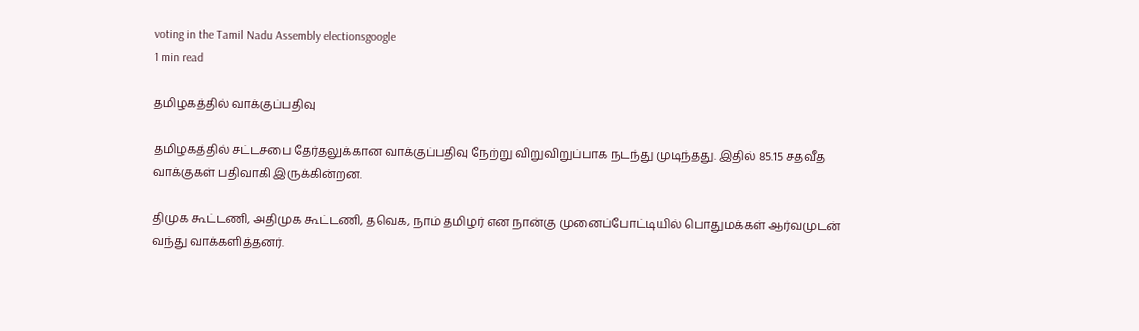voting in the Tamil Nadu Assembly electionsgoogle
1 min read

தமிழகத்தில் வாக்குப்பதிவு

தமிழகத்தில் சட்டசபை தேர்தலுக்கான வாக்குப்பதிவு நேற்று விறுவிறுப்பாக நடந்து முடிந்தது. இதில் 85.15 சதவீத வாக்குகள் பதிவாகி இருக்கின்றன.

திமுக கூட்டணி, அதிமுக கூட்டணி, தவெக, நாம் தமிழர் என நான்கு முனைப்போட்டியில் பொதுமக்கள் ஆர்வமுடன் வந்து வாக்களித்தனர்.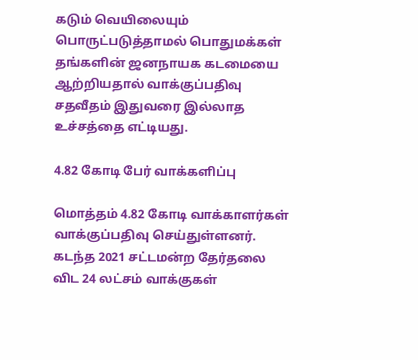கடும் வெயிலையும் பொருட்படுத்தாமல் பொதுமக்கள் தங்களின் ஜனநாயக கடமையை ஆற்றியதால் வாக்குப்பதிவு சதவீதம் இதுவரை இல்லாத உச்சத்தை எட்டியது.

4.82 கோடி பேர் வாக்களிப்பு

மொத்தம் 4.82 கோடி வாக்காளர்கள் வாக்குப்பதிவு செய்துள்ளனர். கடந்த 2021 சட்டமன்ற தேர்தலை விட 24 லட்சம் வாக்குகள்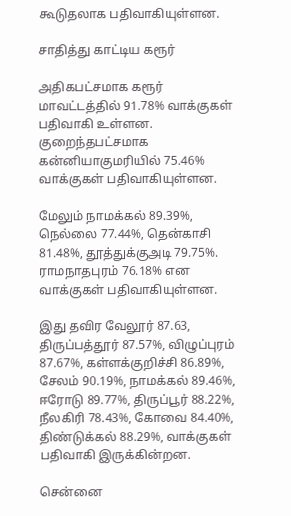கூடுதலாக பதிவாகியுள்ளன.

சாதித்து காட்டிய கரூர்

அதிகபட்சமாக கரூர் மாவட்டத்தில் 91.78% வாக்குகள் பதிவாகி உள்ளன. குறைந்தபட்சமாக கன்னியாகுமரியில் 75.46% வாக்குகள் பதிவாகியுள்ளன.

மேலும் நாமக்கல் 89.39%, நெல்லை 77.44%, தென்காசி 81.48%, தூத்துக்குஅடி 79.75%. ராமநாதபுரம் 76.18% என வாக்குகள் பதிவாகியுள்ளன.

இது தவிர வேலூர் 87.63, திருப்பத்தூர் 87.57%, விழுப்புரம் 87.67%, கள்ளக்குறிச்சி 86.89%, சேலம் 90.19%, நாமக்கல் 89.46%, ஈரோடு 89.77%, திருப்பூர் 88.22%, நீலகிரி 78.43%, கோவை 84.40%, திண்டுக்கல் 88.29%, வாக்குகள் பதிவாகி இருக்கின்றன.

சென்னை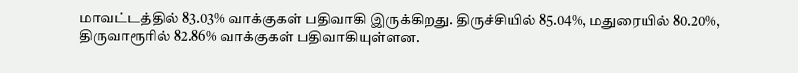மாவட்டத்தில் 83.03% வாக்குகள் பதிவாகி இருக்கிறது. திருச்சியில் 85.04%, மதுரையில் 80.20%, திருவாரூரில் 82.86% வாக்குகள் பதிவாகியுள்ளன.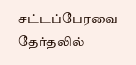சட்டப்பேரவை தேர்தலில்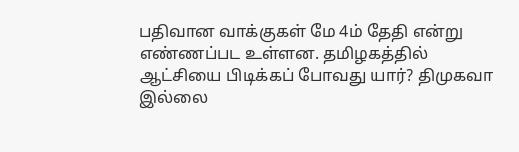பதிவான வாக்குகள் மே 4ம் தேதி என்று எண்ணப்பட உள்ளன. தமிழகத்தில் ஆட்சியை பிடிக்கப் போவது யார்? திமுகவா இல்லை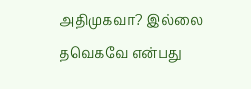அதிமுகவா? இல்லை தவெகவே என்பது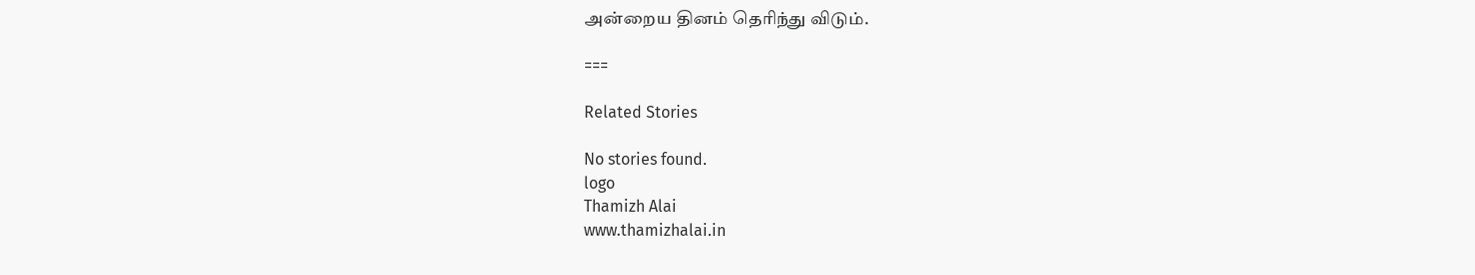அன்றைய தினம் தெரிந்து விடும்.

===

Related Stories

No stories found.
logo
Thamizh Alai
www.thamizhalai.in